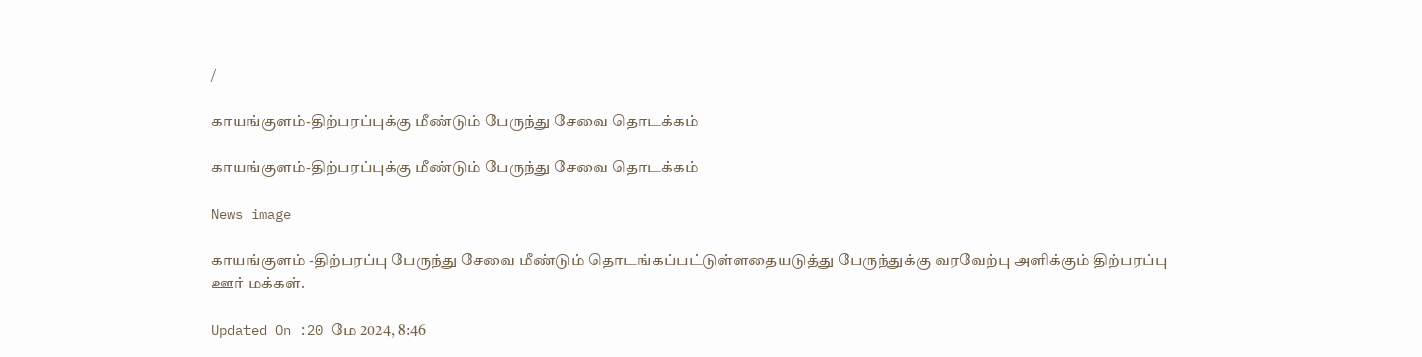/

காயங்குளம்-திற்பரப்புக்கு மீண்டும் பேருந்து சேவை தொடக்கம்

காயங்குளம்-திற்பரப்புக்கு மீண்டும் பேருந்து சேவை தொடக்கம்

News image

காயங்குளம் -திற்பரப்பு பேருந்து சேவை மீண்டும் தொடங்கப்பட்டுள்ளதையடுத்து பேருந்துக்கு வரவேற்பு அளிக்கும் திற்பரப்பு ஊர் மக்கள்.

Updated On :20 மே 2024, 8:46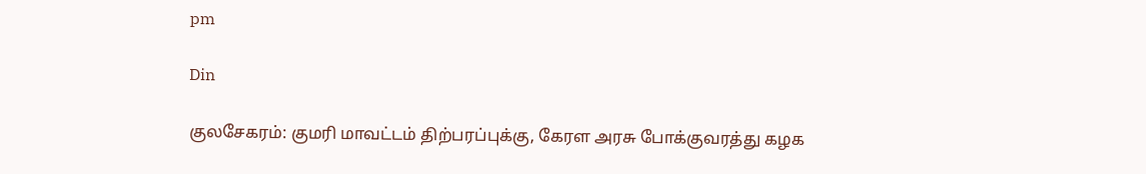pm

Din

குலசேகரம்: குமரி மாவட்டம் திற்பரப்புக்கு, கேரள அரசு போக்குவரத்து கழக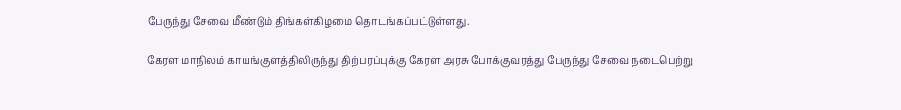பேருந்து சேவை மீண்டும் திங்கள்கிழமை தொடங்கப்பட்டுள்ளது.

கேரள மாநிலம் காயங்குளத்திலிருந்து திற்பரப்புக்கு கேரள அரசு போக்குவரத்து பேருந்து சேவை நடைபெற்று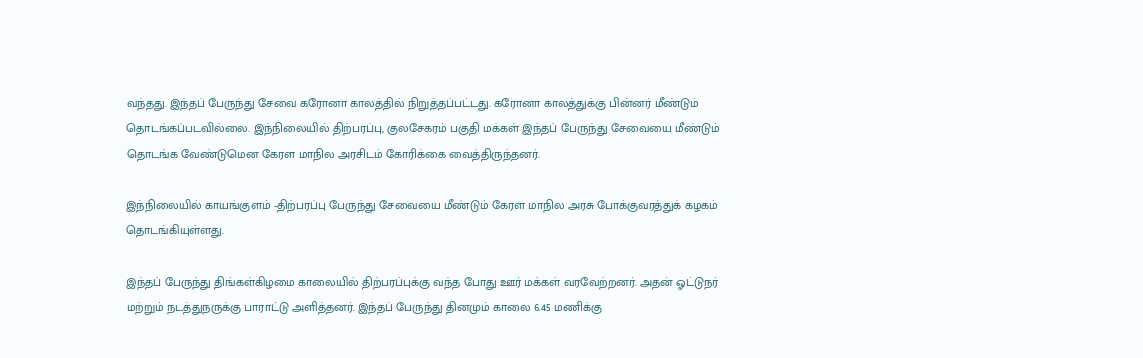வந்தது. இந்தப் பேருந்து சேவை கரோனா காலத்தில் நிறுத்தப்பட்டது. கரோனா காலத்துக்கு பின்னர் மீண்டும் தொடங்கப்படவில்லை. இந்நிலையில் திற்பரப்பு, குலசேகரம் பகுதி மக்கள் இந்தப் பேருந்து சேவையை மீண்டும் தொடங்க வேண்டுமென கேரள மாநில அரசிடம் கோரிக்கை வைத்திருந்தனர்.

இந்நிலையில் காயங்குளம் -திற்பரப்பு பேருந்து சேவையை மீண்டும் கேரள மாநில அரசு போக்குவரத்துக் கழகம் தொடங்கியுள்ளது.

இந்தப் பேருந்து திங்கள்கிழமை காலையில் திற்பரப்புக்கு வந்த போது ஊர் மக்கள் வரவேற்றனர். அதன் ஓட்டுநர் மற்றும் நடத்துநருக்கு பாராட்டு அளித்தனர். இந்தப் பேருந்து தினமும் காலை 6.45 மணிக்கு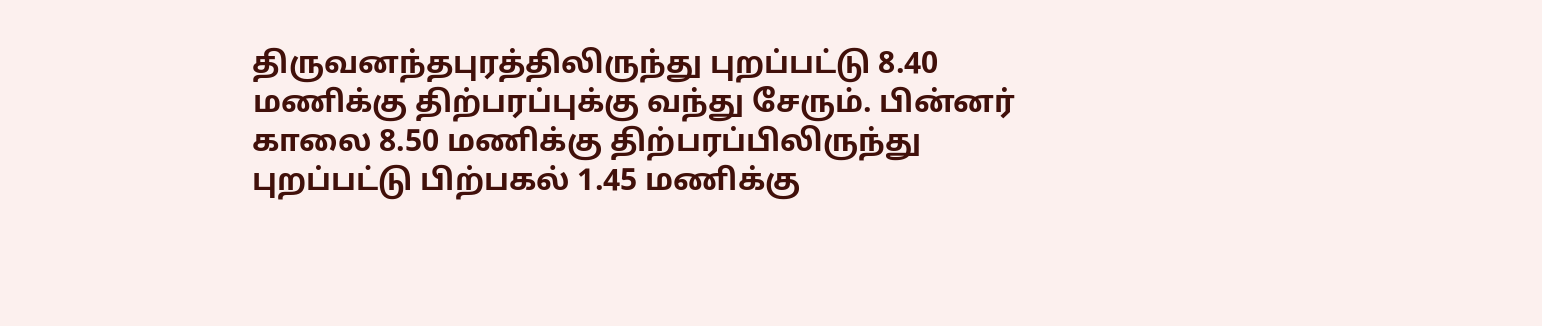திருவனந்தபுரத்திலிருந்து புறப்பட்டு 8.40 மணிக்கு திற்பரப்புக்கு வந்து சேரும். பின்னர் காலை 8.50 மணிக்கு திற்பரப்பிலிருந்து புறப்பட்டு பிற்பகல் 1.45 மணிக்கு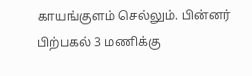காயங்குளம் செல்லும். பின்னர் பிற்பகல் 3 மணிக்கு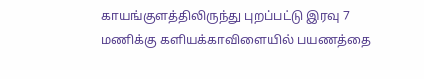காயங்குளத்திலிருந்து புறப்பட்டு இரவு 7 மணிக்கு களியக்காவிளையில் பயணத்தை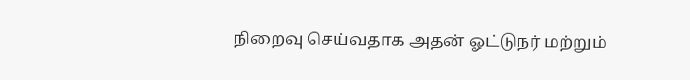நிறைவு செய்வதாக அதன் ஓட்டுநர் மற்றும்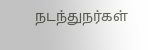நடந்துநர்கள்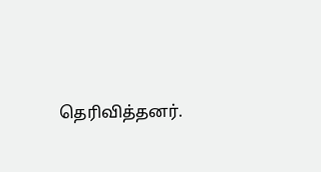தெரிவித்தனர்.